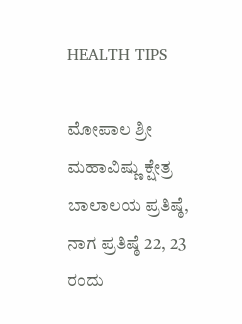HEALTH TIPS

ಮೋಪಾಲ ಶ್ರೀ ಮಹಾವಿಷ್ಣು ಕ್ಷೇತ್ರ ಬಾಲಾಲಯ ಪ್ರತಿಷ್ಠೆ, ನಾಗ ಪ್ರತಿಷ್ಠೆ 22, 23 ರಂದು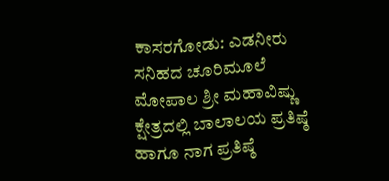ಕಾಸರಗೋಡು: ಎಡನೀರು ಸನಿಹದ ಚೂರಿಮೂಲೆ ಮೋಪಾಲ ಶ್ರೀ ಮಹಾವಿಷ್ಣು ಕ್ಷೇತ್ರದಲ್ಲಿ ಬಾಲಾಲಯ ಪ್ರತಿಷ್ಠೆ ಹಾಗೂ ನಾಗ ಪ್ರತಿಷ್ಠೆ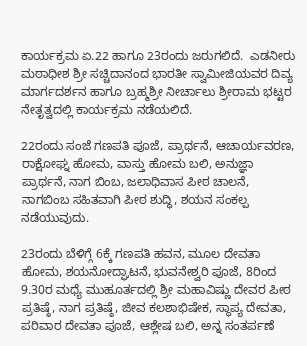ಕಾರ್ಯಕ್ರಮ ಏ.22 ಹಾಗೂ 23ರಂದು ಜರುಗಲಿದೆ.  ಎಡನೀರು ಮಠಾಧೀಶ ಶ್ರೀ ಸಚ್ಚಿದಾನಂದ ಭಾರತೀ ಸ್ವಾಮೀಜಿಯವರ ದಿವ್ಯ ಮಾರ್ಗದರ್ಶನ ಹಾಗೂ ಬ್ರಹ್ಮಶ್ರೀ ನೀರ್ಚಾಲು ಶ್ರೀರಾಮ ಭಟ್ಟರ ನೇತೃತ್ವದಲ್ಲಿ ಕಾರ್ಯಕ್ರಮ ನಡೆಯಲಿದೆ.

22ರಂದು ಸಂಜೆ ಗಣಪತಿ ಪೂಜೆ, ಪ್ರಾರ್ಥನೆ, ಆಚಾರ್ಯವರಣ, ರಾಕ್ಷೋಘ್ನ ಹೋಮ, ವಾಸ್ತು ಹೋಮ ಬಲಿ, ಅನುಜ್ಞಾ ಪ್ರಾರ್ಥನೆ, ನಾಗ ಬಿಂಬ, ಜಲಾಧಿವಾಸ ಪೀಠ ಚಾಲನೆ, ನಾಗಬಿಂಬ ಸಹಿತವಾಗಿ ಪೀಠ ಶುದ್ಧಿ, ಶಯನ ಸಂಕಲ್ಪ ನಡೆಯುವುದು.

23ರಂದು ಬೆಳಿಗ್ಗೆ 6ಕ್ಕೆ ಗಣಪತಿ ಹವನ, ಮೂಲ ದೇವತಾ ಹೋಮ, ಶಯನೋದ್ಘಾಟನೆ, ಭುವನೇಶ್ವರಿ ಪೂಜೆ, 8ರಿಂದ 9.30ರ ಮಧ್ಯೆ ಮುಹೂರ್ತದಲ್ಲಿ ಶ್ರೀ ಮಹಾವಿಷ್ಣು ದೇವರ ಪೀಠ ಪ್ರತಿಷ್ಠೆ, ನಾಗ ಪ್ರತಿಷ್ಠೆ, ಜೀವ ಕಲಶಾಭಿಷೇಕ, ಸ್ಥಾಪ್ಯ ದೇವತಾ, ಪರಿವಾರ ದೇವತಾ ಪೂಜೆ, ಆಶ್ಲೇಷ ಬಲಿ, ಅನ್ನ ಸಂತರ್ಪಣೆ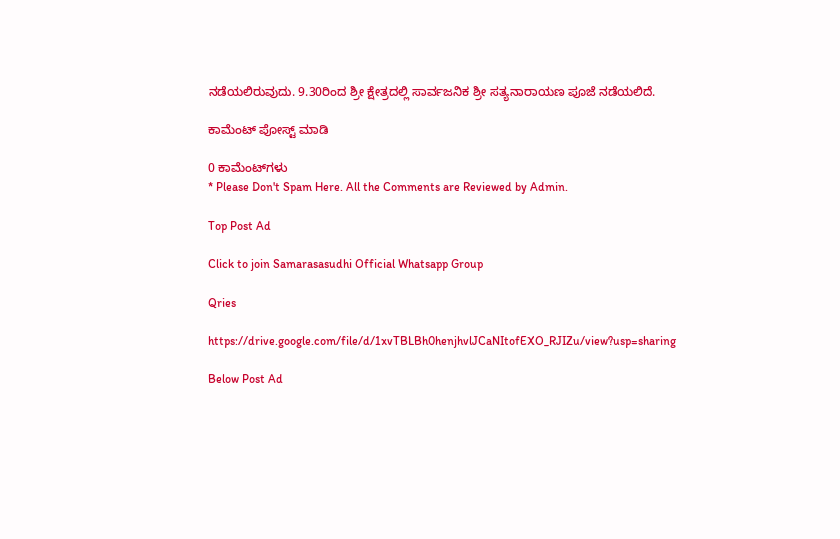ನಡೆಯಲಿರುವುದು. 9.30ರಿಂದ ಶ್ರೀ ಕ್ಷೇತ್ರದಲ್ಲಿ ಸಾರ್ವಜನಿಕ ಶ್ರೀ ಸತ್ಯನಾರಾಯಣ ಪೂಜೆ ನಡೆಯಲಿದೆ.

ಕಾಮೆಂಟ್‌‌ ಪೋಸ್ಟ್‌ ಮಾಡಿ

0 ಕಾಮೆಂಟ್‌ಗಳು
* Please Don't Spam Here. All the Comments are Reviewed by Admin.

Top Post Ad

Click to join Samarasasudhi Official Whatsapp Group

Qries

https://drive.google.com/file/d/1xvTBLBh0henjhvlJCaNItofEXO_RJIZu/view?usp=sharing

Below Post Ad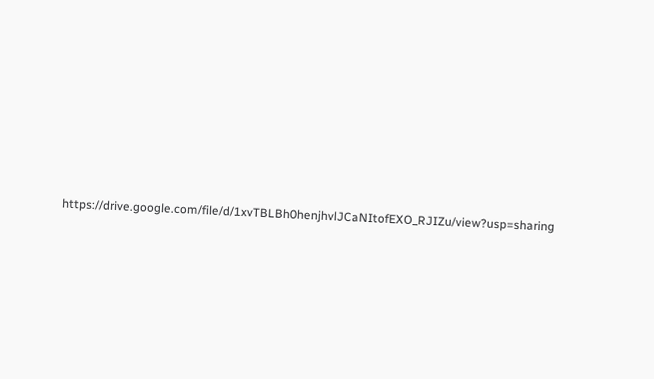https://drive.google.com/file/d/1xvTBLBh0henjhvlJCaNItofEXO_RJIZu/view?usp=sharing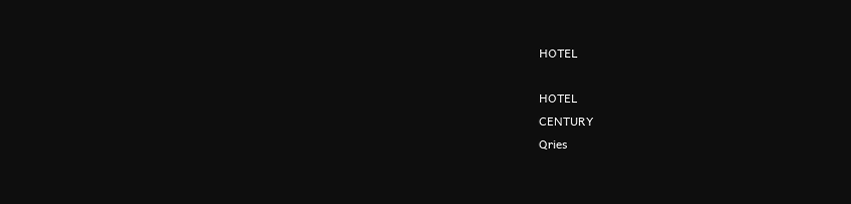HOTEL

HOTEL
CENTURY
Qries